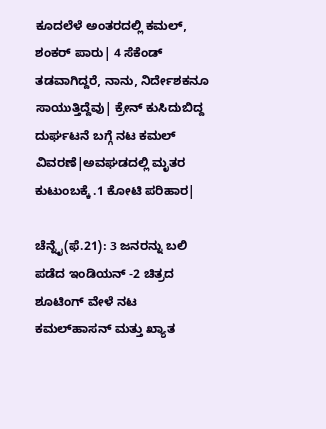ಕೂದಲೆಳೆ ಅಂತರದಲ್ಲಿ ಕಮಲ್‌, ಶಂಕರ್‌ ಪಾರು| 4 ಸೆಕೆಂಡ್‌ ತಡವಾಗಿದ್ದರೆ, ನಾನು, ನಿರ್ದೇಶಕನೂ ಸಾಯುತ್ತಿದ್ದೆವು| ಕ್ರೇನ್‌ ಕುಸಿದುಬಿದ್ದ ದುರ್ಘಟನೆ ಬಗ್ಗೆ ನಟ ಕಮಲ್‌ ವಿವರಣೆ|ಅವಘಡದಲ್ಲಿ ಮೃತರ ಕುಟುಂಬಕ್ಕೆ .1 ಕೋಟಿ ಪರಿಹಾರ|

ಚೆನ್ನೈ(ಫೆ.21): 3 ಜನರನ್ನು ಬಲಿ ಪಡೆದ ಇಂಡಿಯನ್‌ -2 ಚಿತ್ರದ ಶೂಟಿಂಗ್‌ ವೇಳೆ ನಟ ಕಮಲ್‌ಹಾಸನ್‌ ಮತ್ತು ಖ್ಯಾತ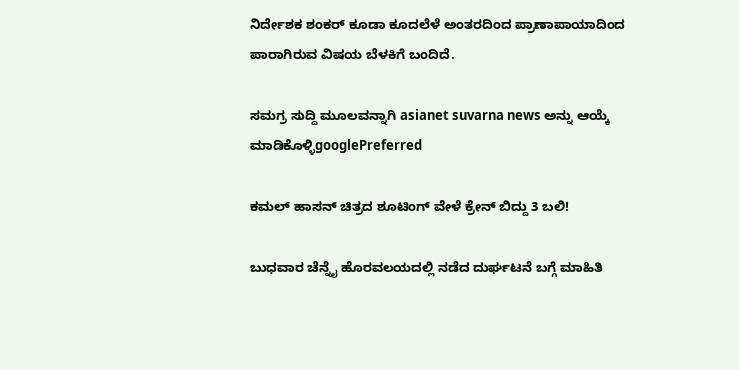ನಿರ್ದೇಶಕ ಶಂಕರ್‌ ಕೂಡಾ ಕೂದಲೆಳೆ ಅಂತರದಿಂದ ಪ್ರಾಣಾಪಾಯಾದಿಂದ ಪಾರಾಗಿರುವ ವಿಷಯ ಬೆಳಕಿಗೆ ಬಂದಿದೆ.

ಸಮಗ್ರ ಸುದ್ದಿ ಮೂಲವನ್ನಾಗಿ asianet suvarna news ಅನ್ನು ಆಯ್ಕೆ ಮಾಡಿಕೊಳ್ಳಿgooglePreferred

ಕಮಲ್‌ ಹಾಸನ್‌ ಚಿತ್ರದ ಶೂಟಿಂಗ್‌ ವೇಳೆ ಕ್ರೇನ್ ಬಿದ್ದು 3 ಬಲಿ!

ಬುಧವಾರ ಚೆನ್ನೈ ಹೊರವಲಯದಲ್ಲಿ ನಡೆದ ದುರ್ಘಟನೆ ಬಗ್ಗೆ ಮಾಹಿತಿ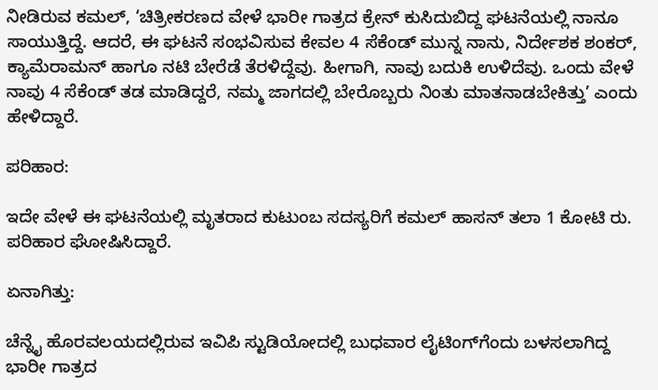ನೀಡಿರುವ ಕಮಲ್‌, ‘ಚಿತ್ರೀಕರಣದ ವೇಳೆ ಭಾರೀ ಗಾತ್ರದ ಕ್ರೇನ್‌ ಕುಸಿದುಬಿದ್ದ ಘಟನೆಯಲ್ಲಿ ನಾನೂ ಸಾಯುತ್ತಿದ್ದೆ. ಆದರೆ, ಈ ಘಟನೆ ಸಂಭವಿಸುವ ಕೇವಲ 4 ಸೆಕೆಂಡ್‌ ಮುನ್ನ ನಾನು, ನಿರ್ದೇಶಕ ಶಂಕರ್‌, ಕ್ಯಾಮೆರಾಮನ್‌ ಹಾಗೂ ನಟಿ ಬೇರೆಡೆ ತೆರಳಿದ್ದೆವು. ಹೀಗಾಗಿ, ನಾವು ಬದುಕಿ ಉಳಿದೆವು. ಒಂದು ವೇಳೆ ನಾವು 4 ಸೆಕೆಂಡ್‌ ತಡ ಮಾಡಿದ್ದರೆ, ನಮ್ಮ ಜಾಗದಲ್ಲಿ ಬೇರೊಬ್ಬರು ನಿಂತು ಮಾತನಾಡಬೇಕಿತ್ತು’ ಎಂದು ಹೇಳಿದ್ದಾರೆ.

ಪರಿಹಾರ:

ಇದೇ ವೇಳೆ ಈ ಘಟನೆಯಲ್ಲಿ ಮೃತರಾದ ಕುಟುಂಬ ಸದಸ್ಯರಿಗೆ ಕಮಲ್‌ ಹಾಸನ್ ತಲಾ 1 ಕೋಟಿ ರು. ಪರಿಹಾರ ಘೋಷಿಸಿದ್ದಾರೆ.

ಏನಾಗಿತ್ತು:

ಚೆನ್ನೈ ಹೊರವಲಯದಲ್ಲಿರುವ ಇವಿಪಿ ಸ್ಟುಡಿಯೋದಲ್ಲಿ ಬುಧವಾರ ಲೈಟಿಂಗ್‌ಗೆಂದು ಬಳಸಲಾಗಿದ್ದ ಭಾರೀ ಗಾತ್ರದ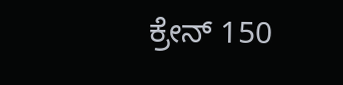ಕ್ರೇನ್‌ 150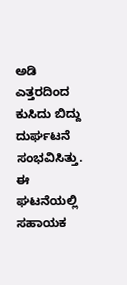ಅಡಿ ಎತ್ತರದಿಂದ ಕುಸಿದು ಬಿದ್ದು ದುರ್ಘಟನೆ ಸಂಭವಿಸಿತ್ತು. ಈ ಘಟನೆಯಲ್ಲಿ ಸಹಾಯಕ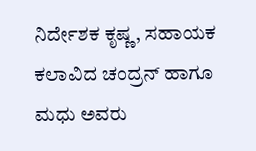ನಿರ್ದೇಶಕ ಕೃಷ್ಣ, ಸಹಾಯಕ ಕಲಾವಿದ ಚಂದ್ರನ್‌ ಹಾಗೂ ಮಧು ಅವರು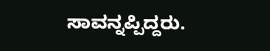ಸಾವನ್ನಪ್ಪಿದ್ದರು.